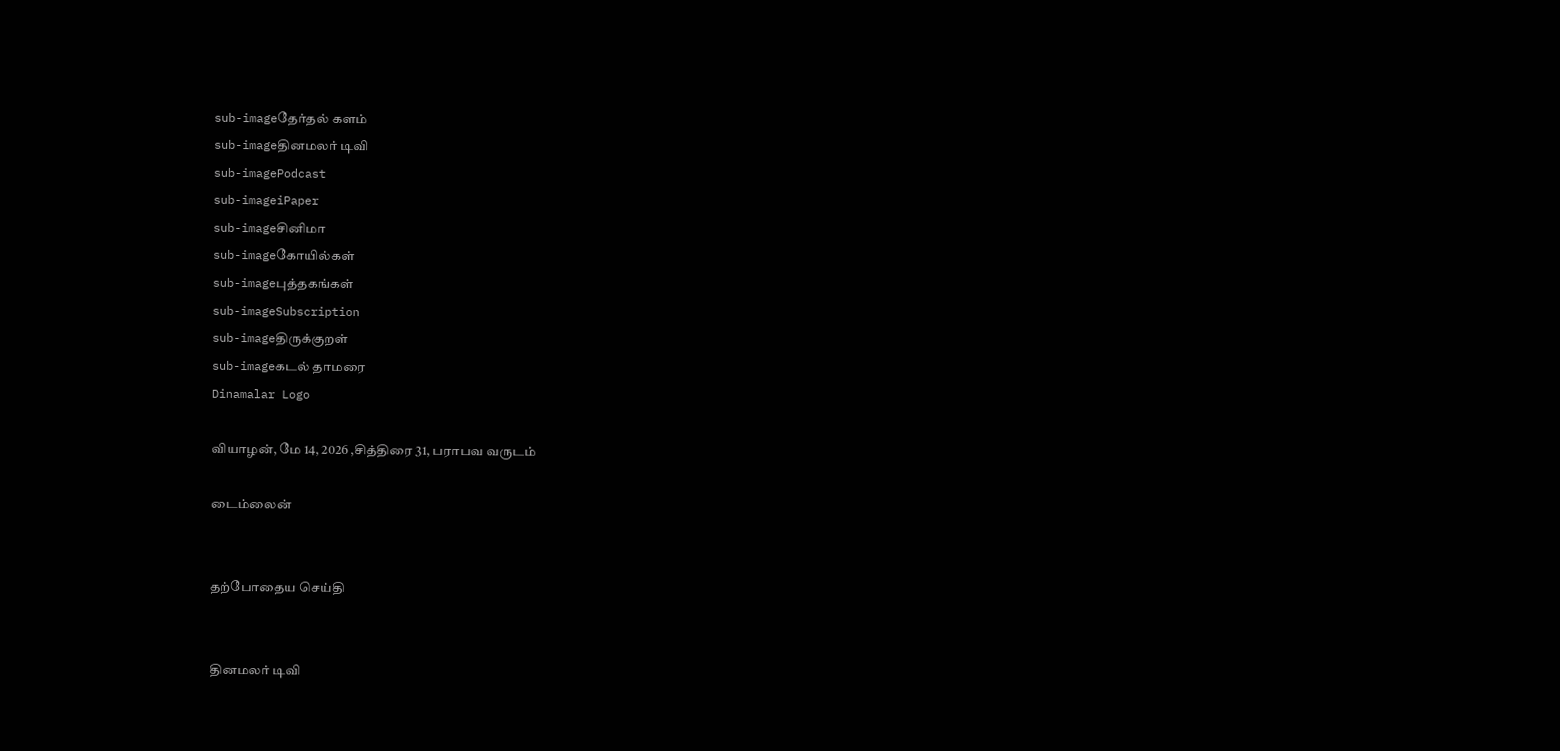sub-imageதேர்தல் களம்
sub-imageதினமலர் டிவி
sub-imagePodcast
sub-imageiPaper
sub-imageசினிமா
sub-imageகோயில்கள்
sub-imageபுத்தகங்கள்
sub-imageSubscription
sub-imageதிருக்குறள்
sub-imageகடல் தாமரை
Dinamalar Logo

வியாழன், மே 14, 2026 ,சித்திரை 31, பராபவ வருடம்

டைம்லைன்


தற்போதைய செய்தி


தினமலர் டிவி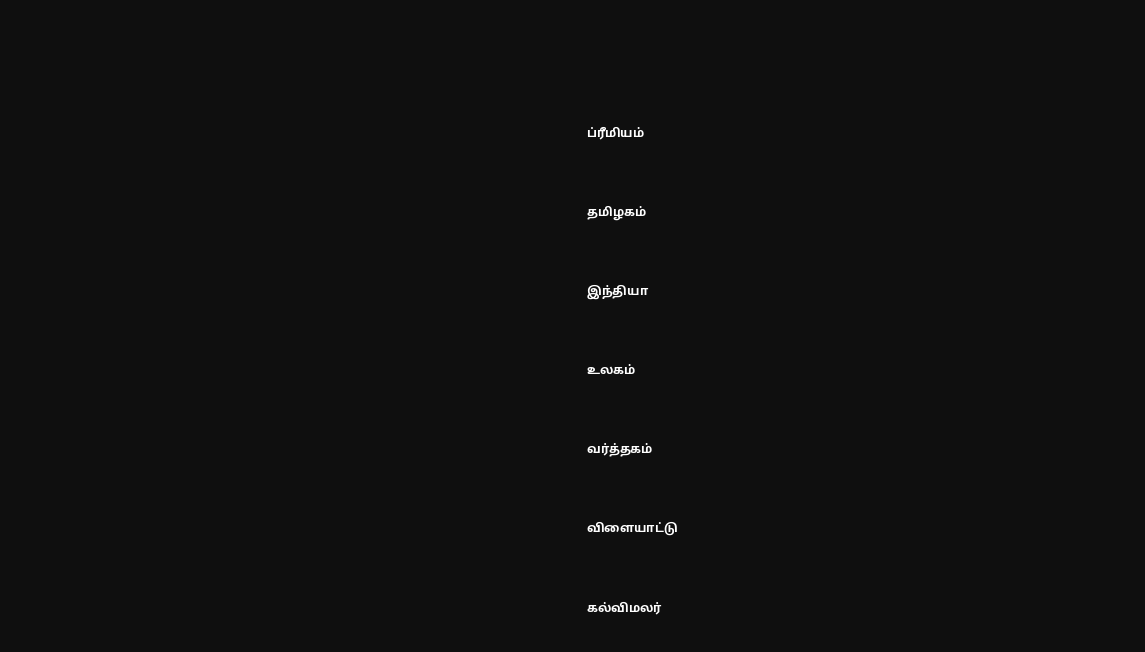ப்ரீமியம்


தமிழகம்


இந்தியா


உலகம்


வர்த்தகம்


விளையாட்டு


கல்விமலர்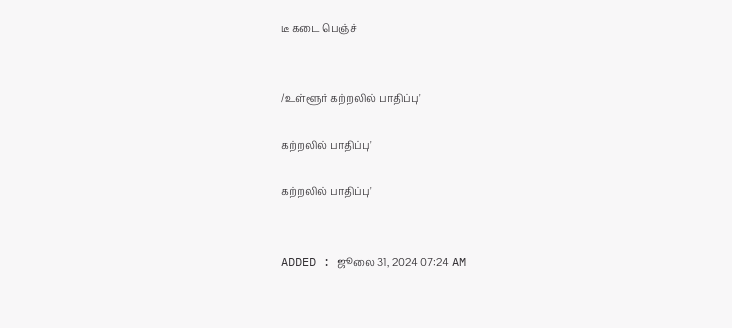டீ கடை பெஞ்ச்


/உள்ளூர் கற்றலில் பாதிப்பு'

கற்றலில் பாதிப்பு'

கற்றலில் பாதிப்பு'


ADDED : ஜூலை 31, 2024 07:24 AM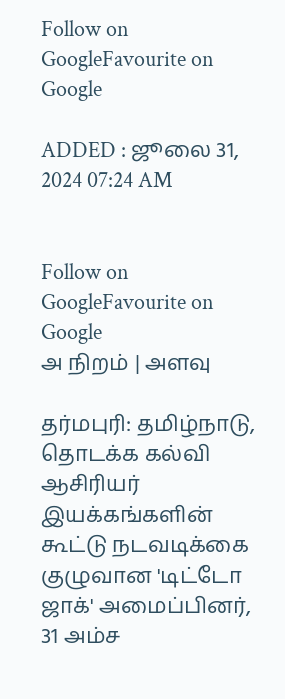Follow on GoogleFavourite on Google

ADDED : ஜூலை 31, 2024 07:24 AM


Follow on GoogleFavourite on Google
அ நிறம் | அளவு

தர்மபுரி: தமிழ்நாடு, தொடக்க கல்வி ஆசிரியர் இயக்கங்களின் கூட்டு நடவடிக்கை குழுவான 'டிட்டோ ஜாக்' அமைப்பினர், 31 அம்ச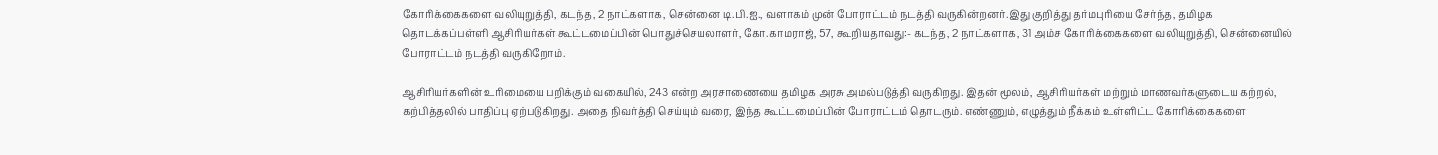கோரிக்கைகளை வலியுறுத்தி, கடந்த, 2 நாட்களாக, சென்னை டி.பி.ஐ., வளாகம் முன் போராட்டம் நடத்தி வருகின்றனர்.இது குறித்து தர்மபுரியை சேர்ந்த, தமிழக தொடக்கப்பள்ளி ஆசிரியர்கள் கூட்டமைப்பின் பொதுச்செயலாளர், கோ.காமராஜ், 57, கூறியதாவது:- கடந்த, 2 நாட்களாக, 31 அம்ச கோரிக்கைகளை வலியுறுத்தி, சென்னையில் போராட்டம் நடத்தி வருகிறோம்.

ஆசிரியர்களின் உரிமையை பறிக்கும் வகையில், 243 என்ற அரசாணையை தமிழக அரசு அமல்படுத்தி வருகிறது. இதன் மூலம், ஆசிரியர்கள் மற்றும் மாணவர்களுடைய கற்றல், கற்பித்தலில் பாதிப்பு ஏற்படுகிறது. அதை நிவர்த்தி செய்யும் வரை, இந்த கூட்டமைப்பின் போராட்டம் தொடரும். எண்ணும், எழுத்தும் நீக்கம் உள்ளிட்ட கோரிக்கைகளை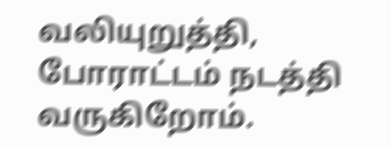வலியுறுத்தி, போராட்டம் நடத்தி வருகிறோம்.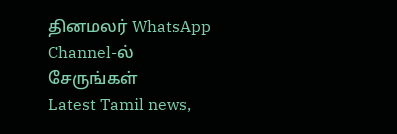தினமலர் WhatsApp Channel-ல் சேருங்கள்
Latest Tamil news,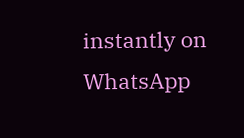instantly on WhatsApp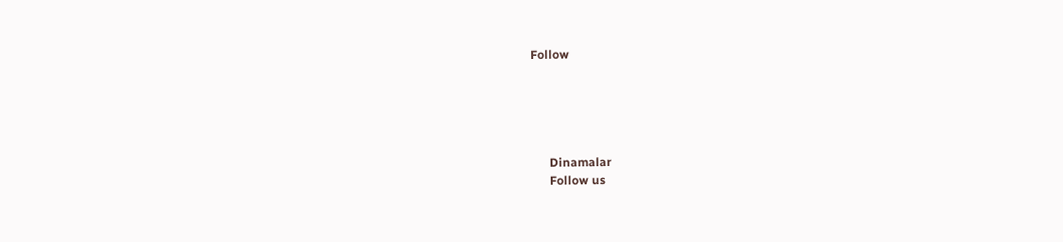Follow





      Dinamalar
      Follow us